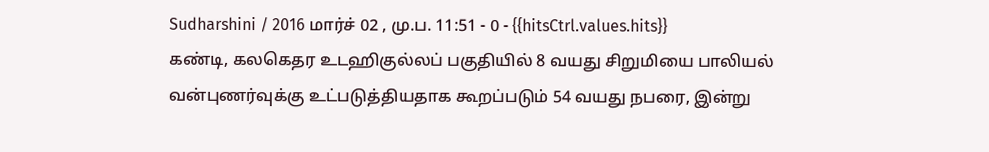Sudharshini / 2016 மார்ச் 02 , மு.ப. 11:51 - 0 - {{hitsCtrl.values.hits}}
கண்டி, கலகெதர உடஹிகுல்லப் பகுதியில் 8 வயது சிறுமியை பாலியல் வன்புணர்வுக்கு உட்படுத்தியதாக கூறப்படும் 54 வயது நபரை, இன்று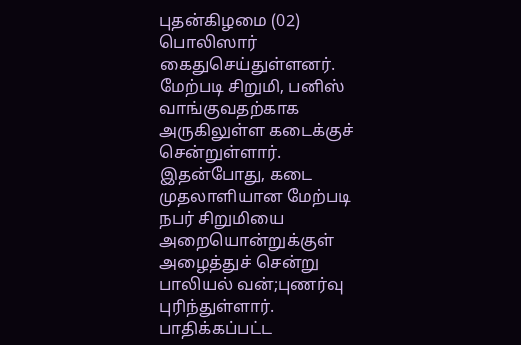புதன்கிழமை (02) பொலிஸார் கைதுசெய்துள்ளனர்.
மேற்படி சிறுமி, பனிஸ் வாங்குவதற்காக அருகிலுள்ள கடைக்குச் சென்றுள்ளார். இதன்போது, கடை முதலாளியான மேற்படி நபர் சிறுமியை அறையொன்றுக்குள் அழைத்துச் சென்று பாலியல் வன்;புணர்வு புரிந்துள்ளார்.
பாதிக்கப்பட்ட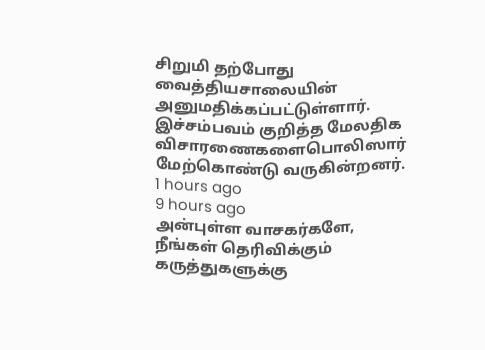சிறுமி தற்போது வைத்தியசாலையின் அனுமதிக்கப்பட்டுள்ளார். இச்சம்பவம் குறித்த மேலதிக விசாரணைகளைபொலிஸார் மேற்கொண்டு வருகின்றனர்.
1 hours ago
9 hours ago
அன்புள்ள வாசகர்களே,
நீங்கள் தெரிவிக்கும் கருத்துகளுக்கு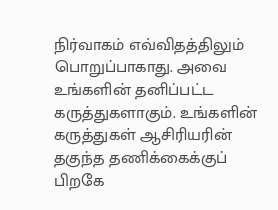நிர்வாகம் எவ்விதத்திலும் பொறுப்பாகாது. அவை உங்களின் தனிப்பட்ட கருத்துகளாகும். உங்களின் கருத்துகள் ஆசிரியரின் தகுந்த தணிக்கைக்குப் பிறகே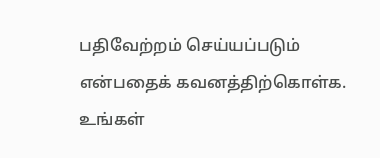பதிவேற்றம் செய்யப்படும் என்பதைக் கவனத்திற்கொள்க. உங்கள்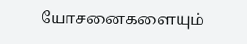யோசனைகளையும்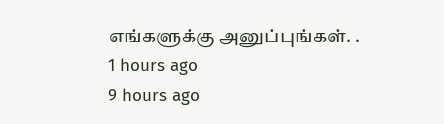எங்களுக்கு அனுப்புங்கள். .
1 hours ago
9 hours ago